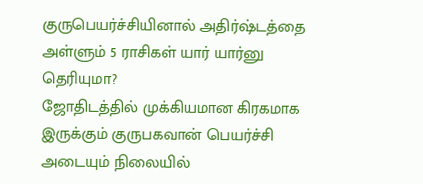குருபெயர்ச்சியினால் அதிர்ஷ்டத்தை அள்ளும் 5 ராசிகள் யார் யார்னு தெரியுமா?
ஜோதிடத்தில் முக்கியமான கிரகமாக இருக்கும் குருபகவான் பெயர்ச்சி அடையும் நிலையில்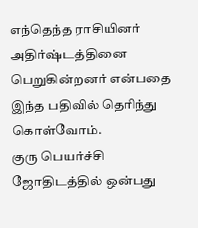எந்தெந்த ராசியினர் அதிர்ஷ்டத்தினை பெறுகின்றனர் என்பதை இந்த பதிவில் தெரிந்து கொள்வோம்.
குரு பெயர்ச்சி
ஜோதிடத்தில் ஒன்பது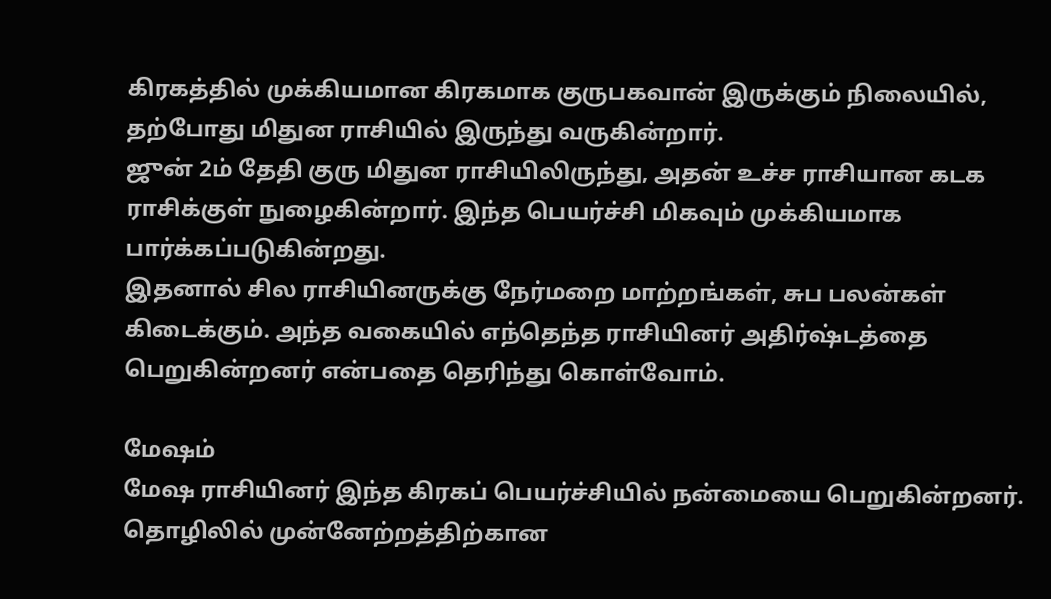கிரகத்தில் முக்கியமான கிரகமாக குருபகவான் இருக்கும் நிலையில், தற்போது மிதுன ராசியில் இருந்து வருகின்றார்.
ஜுன் 2ம் தேதி குரு மிதுன ராசியிலிருந்து, அதன் உச்ச ராசியான கடக ராசிக்குள் நுழைகின்றார். இந்த பெயர்ச்சி மிகவும் முக்கியமாக பார்க்கப்படுகின்றது.
இதனால் சில ராசியினருக்கு நேர்மறை மாற்றங்கள், சுப பலன்கள் கிடைக்கும். அந்த வகையில் எந்தெந்த ராசியினர் அதிர்ஷ்டத்தை பெறுகின்றனர் என்பதை தெரிந்து கொள்வோம்.

மேஷம்
மேஷ ராசியினர் இந்த கிரகப் பெயர்ச்சியில் நன்மையை பெறுகின்றனர். தொழிலில் முன்னேற்றத்திற்கான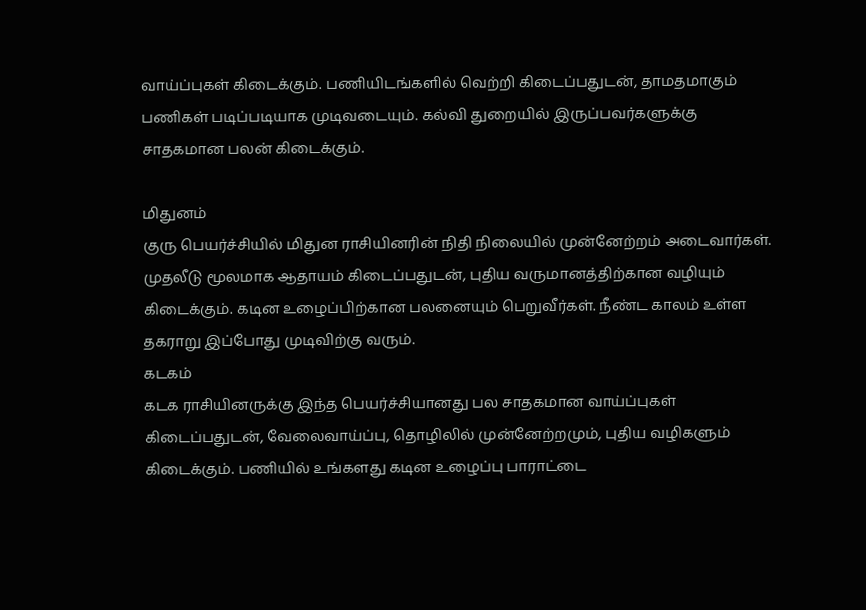வாய்ப்புகள் கிடைக்கும். பணியிடங்களில் வெற்றி கிடைப்பதுடன், தாமதமாகும் பணிகள் படிப்படியாக முடிவடையும். கல்வி துறையில் இருப்பவர்களுக்கு சாதகமான பலன் கிடைக்கும்.

மிதுனம்
குரு பெயர்ச்சியில் மிதுன ராசியினரின் நிதி நிலையில் முன்னேற்றம் அடைவார்கள். முதலீடு மூலமாக ஆதாயம் கிடைப்பதுடன், புதிய வருமானத்திற்கான வழியும் கிடைக்கும். கடின உழைப்பிற்கான பலனையும் பெறுவீர்கள். நீண்ட காலம் உள்ள தகராறு இப்போது முடிவிற்கு வரும்.
கடகம்
கடக ராசியினருக்கு இந்த பெயர்ச்சியானது பல சாதகமான வாய்ப்புகள் கிடைப்பதுடன், வேலைவாய்ப்பு, தொழிலில் முன்னேற்றமும், புதிய வழிகளும் கிடைக்கும். பணியில் உங்களது கடின உழைப்பு பாராட்டை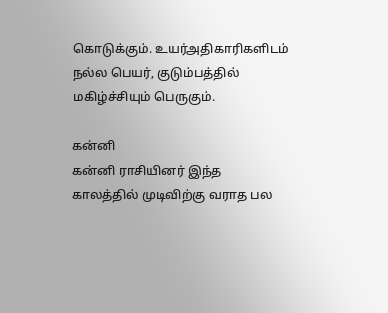கொடுக்கும். உயர்அதிகாரிகளிடம் நல்ல பெயர், குடும்பத்தில் மகிழ்ச்சியும் பெருகும்.

கன்னி
கன்னி ராசியினர் இந்த காலத்தில் முடிவிற்கு வராத பல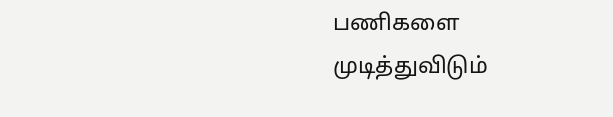பணிகளை முடித்துவிடும்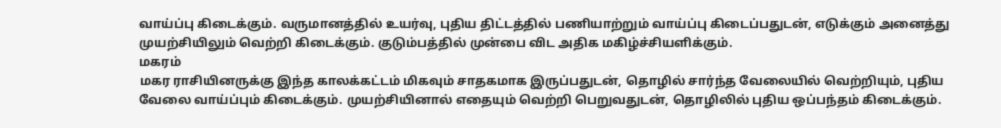வாய்ப்பு கிடைக்கும். வருமானத்தில் உயர்வு, புதிய திட்டத்தில் பணியாற்றும் வாய்ப்பு கிடைப்பதுடன், எடுக்கும் அனைத்து முயற்சியிலும் வெற்றி கிடைக்கும். குடும்பத்தில் முன்பை விட அதிக மகிழ்ச்சியளிக்கும்.
மகரம்
மகர ராசியினருக்கு இந்த காலக்கட்டம் மிகவும் சாதகமாக இருப்பதுடன், தொழில் சார்ந்த வேலையில் வெற்றியும், புதிய வேலை வாய்ப்பும் கிடைக்கும். முயற்சியினால் எதையும் வெற்றி பெறுவதுடன், தொழிலில் புதிய ஒப்பந்தம் கிடைக்கும்.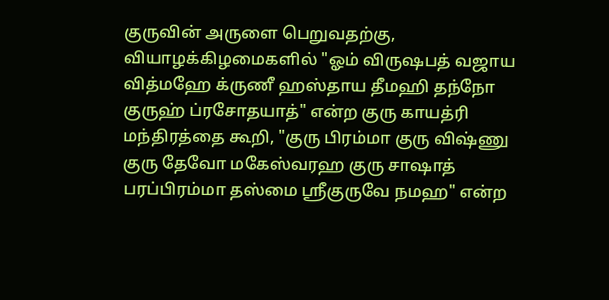குருவின் அருளை பெறுவதற்கு, வியாழக்கிழமைகளில் "ஓம் விருஷபத் வஜாய வித்மஹே க்ருணீ ஹஸ்தாய தீமஹி தந்நோ குருஹ் ப்ரசோதயாத்" என்ற குரு காயத்ரி மந்திரத்தை கூறி, "குரு பிரம்மா குரு விஷ்ணு குரு தேவோ மகேஸ்வரஹ குரு சாஷாத் பரப்பிரம்மா தஸ்மை ஸ்ரீகுருவே நமஹ" என்ற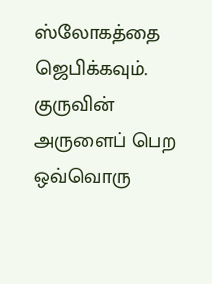ஸ்லோகத்தை ஜெபிக்கவும்.
குருவின் அருளைப் பெற ஒவ்வொரு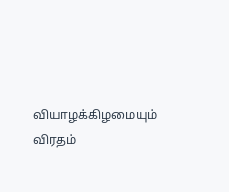வியாழக்கிழமையும் விரதம்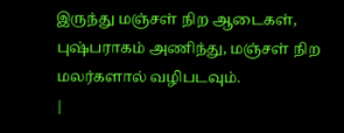இருந்து மஞ்சள் நிற ஆடைகள், புஷ்பராகம் அணிந்து, மஞ்சள் நிற மலர்களால் வழிபடவும்.
|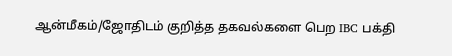ஆன்மீகம்/ஜோதிடம் குறித்த தகவல்களை பெற IBC பக்தி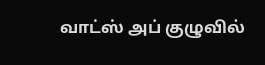வாட்ஸ் அப் குழுவில்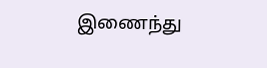இணைந்து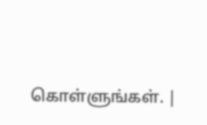கொள்ளுங்கள். |